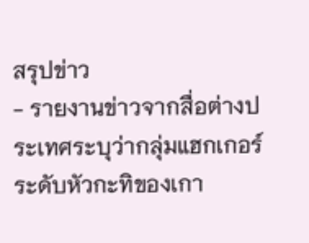สรุปข่าว
- รายงานข่าวจากสื่อต่างประเทศระบุว่ากลุ่มแฮกเกอร์ระดับหัวกะทิของเกา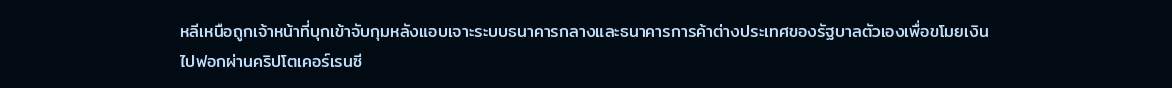หลีเหนือถูกเจ้าหน้าที่บุกเข้าจับกุมหลังแอบเจาะระบบธนาคารกลางและธนาคารการค้าต่างประเทศของรัฐบาลตัวเองเพื่อขโมยเงินไปฟอกผ่านคริปโตเคอร์เรนซี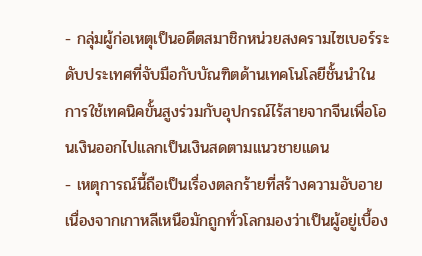- กลุ่มผู้ก่อเหตุเป็นอดีตสมาชิกหน่วยสงครามไซเบอร์ระดับประเทศที่จับมือกับบัณฑิตด้านเทคโนโลยีชั้นนำในการใช้เทคนิคขั้นสูงร่วมกับอุปกรณ์ไร้สายจากจีนเพื่อโอนเงินออกไปแลกเป็นเงินสดตามแนวชายแดน
- เหตุการณ์นี้ถือเป็นเรื่องตลกร้ายที่สร้างความอับอายเนื่องจากเกาหลีเหนือมักถูกทั่วโลกมองว่าเป็นผู้อยู่เบื้อง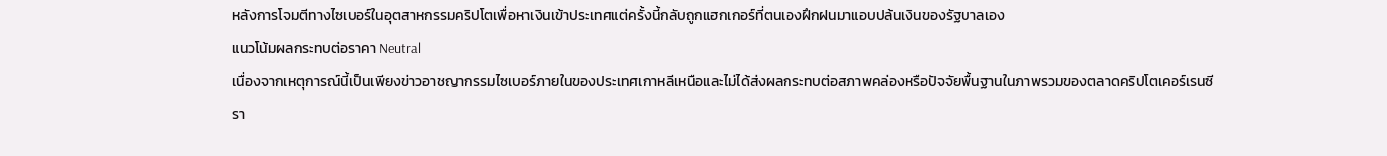หลังการโจมตีทางไซเบอร์ในอุตสาหกรรมคริปโตเพื่อหาเงินเข้าประเทศแต่ครั้งนี้กลับถูกแฮกเกอร์ที่ตนเองฝึกฝนมาแอบปล้นเงินของรัฐบาลเอง
แนวโน้มผลกระทบต่อราคา Neutral
เนื่องจากเหตุการณ์นี้เป็นเพียงข่าวอาชญากรรมไซเบอร์ภายในของประเทศเกาหลีเหนือและไม่ได้ส่งผลกระทบต่อสภาพคล่องหรือปัจจัยพื้นฐานในภาพรวมของตลาดคริปโตเคอร์เรนซี
รา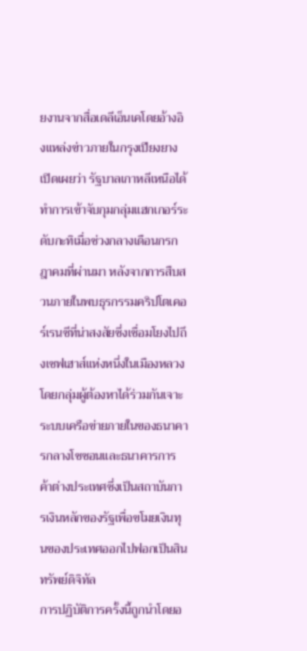ยงานจากสื่อเดลีเอ็นเคโดยอ้างอิงแหล่งข่าวภายในกรุงเปียงยางเปิดเผยว่า รัฐบาลเกาหลีเหนือได้ทำการเข้าจับกุมกลุ่มแฮกเกอร์ระดับกะทิเมื่อช่วงกลางเดือนกรกฎาคมที่ผ่านมา หลังจากการสืบสวนภายในพบธุรกรรมคริปโตเคอร์เรนซีที่น่าสงสัยซึ่งเชื่อมโยงไปถึงเซฟเฮาส์แห่งหนึ่งในเมืองหลวง โดยกลุ่มผู้ต้องหาได้ร่วมกันเจาะระบบเครือข่ายภายในของธนาคารกลางโชซอนและธนาคารการค้าต่างประเทศซึ่งเป็นสถาบันการเงินหลักของรัฐเพื่อขโมยเงินทุนของประเทศออกไปฟอกเป็นสินทรัพย์ดิจิทัล
การปฏิบัติการครั้งนี้ถูกนำโดยอ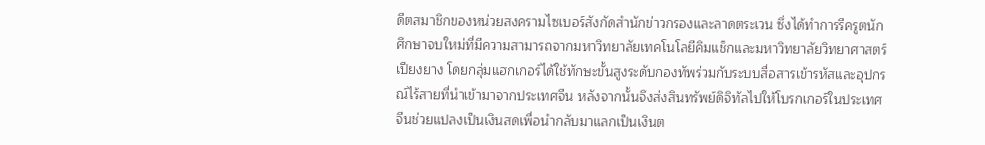ดีตสมาชิกของหน่วยสงครามไซเบอร์สังกัดสำนักข่าวกรองและลาดตระเวน ซึ่งได้ทำการรีครูตนักศึกษาจบใหม่ที่มีความสามารถจากมหาวิทยาลัยเทคโนโลยีคิมแช็กและมหาวิทยาลัยวิทยาศาสตร์เปียงยาง โดยกลุ่มแฮกเกอร์ได้ใช้ทักษะขั้นสูงระดับกองทัพร่วมกับระบบสื่อสารเข้ารหัสและอุปกรณ์ไร้สายที่นำเข้ามาจากประเทศจีน หลังจากนั้นจึงส่งสินทรัพย์ดิจิทัลไปให้โบรกเกอร์ในประเทศจีนช่วยแปลงเป็นเงินสดเพื่อนำกลับมาแลกเป็นเงินต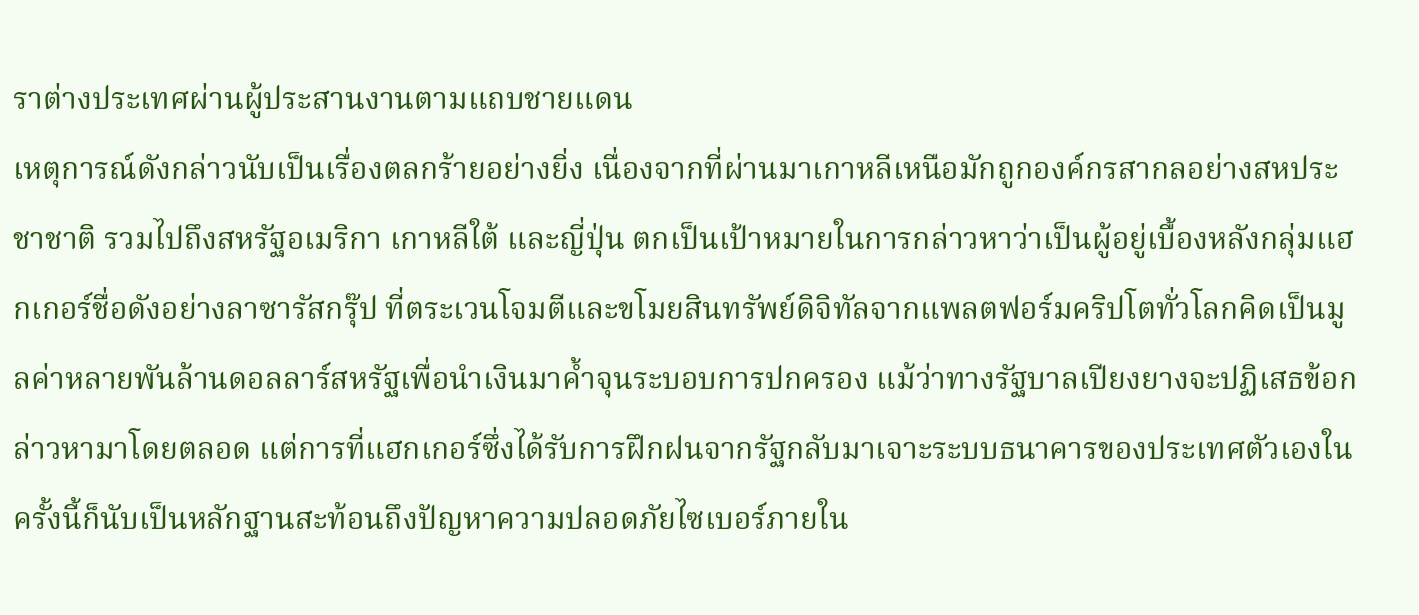ราต่างประเทศผ่านผู้ประสานงานตามแถบชายแดน
เหตุการณ์ดังกล่าวนับเป็นเรื่องตลกร้ายอย่างยิ่ง เนื่องจากที่ผ่านมาเกาหลีเหนือมักถูกองค์กรสากลอย่างสหประชาชาติ รวมไปถึงสหรัฐอเมริกา เกาหลีใต้ และญี่ปุ่น ตกเป็นเป้าหมายในการกล่าวหาว่าเป็นผู้อยู่เบื้องหลังกลุ่มแฮกเกอร์ชื่อดังอย่างลาซารัสกรุ๊ป ที่ตระเวนโจมตีและขโมยสินทรัพย์ดิจิทัลจากแพลตฟอร์มคริปโตทั่วโลกคิดเป็นมูลค่าหลายพันล้านดอลลาร์สหรัฐเพื่อนำเงินมาค้ำจุนระบอบการปกครอง แม้ว่าทางรัฐบาลเปียงยางจะปฏิเสธข้อกล่าวหามาโดยตลอด แต่การที่แฮกเกอร์ซึ่งได้รับการฝึกฝนจากรัฐกลับมาเจาะระบบธนาคารของประเทศตัวเองในครั้งนี้ก็นับเป็นหลักฐานสะท้อนถึงปัญหาความปลอดภัยไซเบอร์ภายใน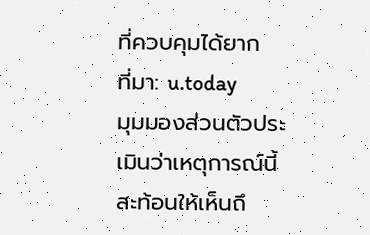ที่ควบคุมได้ยาก
ที่มา: u.today
มุมมองส่วนตัวประเมินว่าเหตุการณ์นี้สะท้อนให้เห็นถึ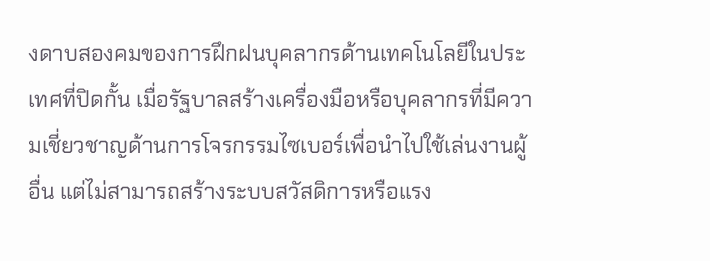งดาบสองคมของการฝึกฝนบุคลากรด้านเทคโนโลยีในประเทศที่ปิดกั้น เมื่อรัฐบาลสร้างเครื่องมือหรือบุคลากรที่มีความเชี่ยวชาญด้านการโจรกรรมไซเบอร์เพื่อนำไปใช้เล่นงานผู้อื่น แต่ไม่สามารถสร้างระบบสวัสดิการหรือแรง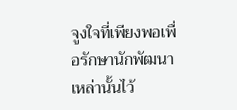จูงใจที่เพียงพอเพื่อรักษานักพัฒนาเหล่านั้นไว้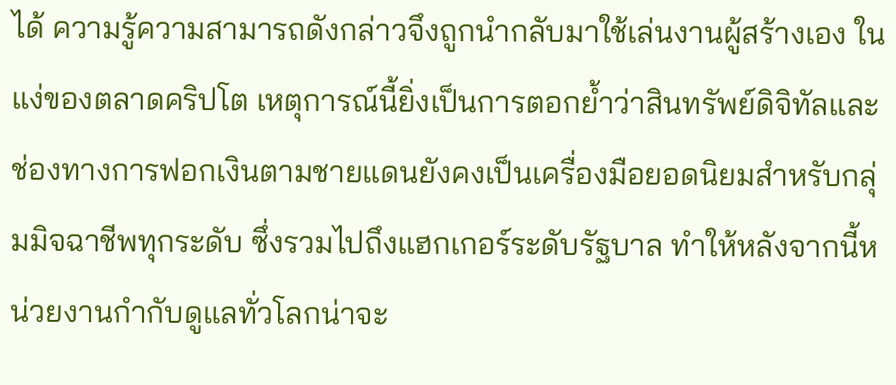ได้ ความรู้ความสามารถดังกล่าวจึงถูกนำกลับมาใช้เล่นงานผู้สร้างเอง ในแง่ของตลาดคริปโต เหตุการณ์นี้ยิ่งเป็นการตอกย้ำว่าสินทรัพย์ดิจิทัลและช่องทางการฟอกเงินตามชายแดนยังคงเป็นเครื่องมือยอดนิยมสำหรับกลุ่มมิจฉาชีพทุกระดับ ซึ่งรวมไปถึงแฮกเกอร์ระดับรัฐบาล ทำให้หลังจากนี้หน่วยงานกำกับดูแลทั่วโลกน่าจะ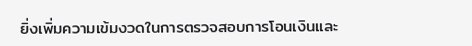ยิ่งเพิ่มความเข้มงวดในการตรวจสอบการโอนเงินและ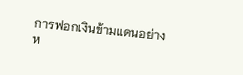การฟอกเงินข้ามแดนอย่างห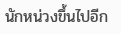นักหน่วงขึ้นไปอีก